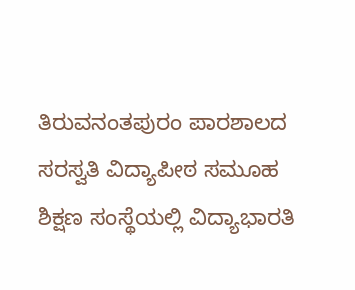ತಿರುವನಂತಪುರಂ ಪಾರಶಾಲದ ಸರಸ್ವತಿ ವಿದ್ಯಾಪೀಠ ಸಮೂಹ ಶಿಕ್ಷಣ ಸಂಸ್ಥೆಯಲ್ಲಿ ವಿದ್ಯಾಭಾರತಿ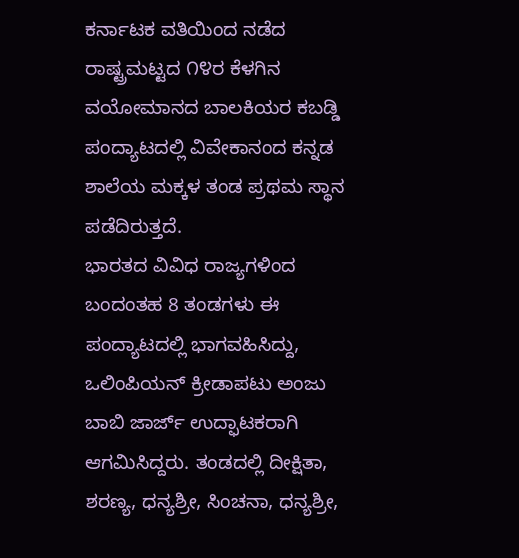ಕರ್ನಾಟಕ ವತಿಯಿಂದ ನಡೆದ ರಾಷ್ಟ್ರಮಟ್ಟದ ೧೪ರ ಕೆಳಗಿನ ವಯೋಮಾನದ ಬಾಲಕಿಯರ ಕಬಡ್ಡಿ ಪಂದ್ಯಾಟದಲ್ಲಿ ವಿವೇಕಾನಂದ ಕನ್ನಡ ಶಾಲೆಯ ಮಕ್ಕಳ ತಂಡ ಪ್ರಥಮ ಸ್ಥಾನ ಪಡೆದಿರುತ್ತದೆ.
ಭಾರತದ ವಿವಿಧ ರಾಜ್ಯಗಳಿಂದ ಬಂದಂತಹ 8 ತಂಡಗಳು ಈ ಪಂದ್ಯಾಟದಲ್ಲಿ ಭಾಗವಹಿಸಿದ್ದು, ಒಲಿಂಪಿಯನ್ ಕ್ರೀಡಾಪಟು ಅಂಜು ಬಾಬಿ ಜಾರ್ಜ್ ಉದ್ಫಾಟಕರಾಗಿ ಆಗಮಿಸಿದ್ದರು. ತಂಡದಲ್ಲಿ ದೀಕ್ಷಿತಾ, ಶರಣ್ಯ, ಧನ್ಯಶ್ರೀ, ಸಿಂಚನಾ, ಧನ್ಯಶ್ರೀ,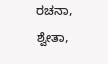ರಚನಾ, ಶ್ವೇತಾ,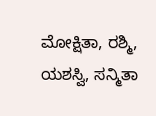ಮೋಕ್ಷಿತಾ, ರಶ್ಮಿ, ಯಶಸ್ವಿ, ಸನ್ಮಿತಾ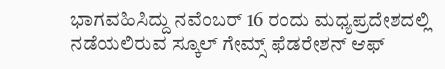ಭಾಗವಹಿಸಿದ್ದು ನವೆಂಬರ್ 16 ರಂದು ಮಧ್ಯಪ್ರದೇಶದಲ್ಲಿ ನಡೆಯಲಿರುವ ಸ್ಕೂಲ್ ಗೇಮ್ಸ್ ಫೆಡರೇಶನ್ ಆಫ್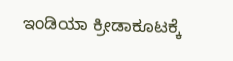ಇಂಡಿಯಾ ಕ್ರೀಡಾಕೂಟಕ್ಕೆ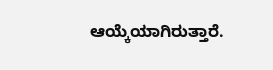ಆಯ್ಕೆಯಾಗಿರುತ್ತಾರೆ.